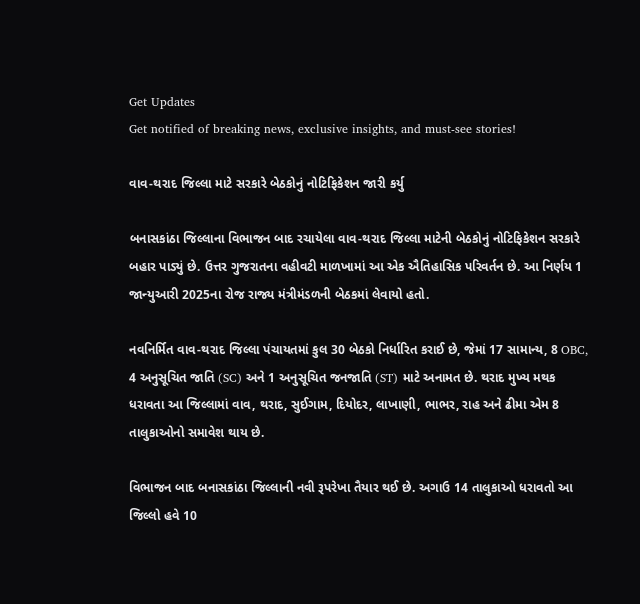Get Updates
Get notified of breaking news, exclusive insights, and must-see stories!

વાવ-થરાદ જિલ્લા માટે સરકારે બેઠકોનું નોટિફિકેશન જારી કર્યુ

બનાસકાંઠા જિલ્લાના વિભાજન બાદ રચાયેલા વાવ-થરાદ જિલ્લા માટેની બેઠકોનું નોટિફિકેશન સરકારે બહાર પાડ્યું છે. ઉત્તર ગુજરાતના વહીવટી માળખામાં આ એક ઐતિહાસિક પરિવર્તન છે. આ નિર્ણય 1 જાન્યુઆરી 2025ના રોજ રાજ્ય મંત્રીમંડળની બેઠકમાં લેવાયો હતો.

નવનિર્મિત વાવ-થરાદ જિલ્લા પંચાયતમાં કુલ 30 બેઠકો નિર્ધારિત કરાઈ છે, જેમાં 17 સામાન્ય, 8 OBC, 4 અનુસૂચિત જાતિ (SC) અને 1 અનુસૂચિત જનજાતિ (ST) માટે અનામત છે. થરાદ મુખ્ય મથક ધરાવતા આ જિલ્લામાં વાવ, થરાદ, સુઈગામ, દિયોદર, લાખાણી, ભાભર, રાહ અને ઢીમા એમ 8 તાલુકાઓનો સમાવેશ થાય છે.

વિભાજન બાદ બનાસકાંઠા જિલ્લાની નવી રૂપરેખા તૈયાર થઈ છે. અગાઉ 14 તાલુકાઓ ધરાવતો આ જિલ્લો હવે 10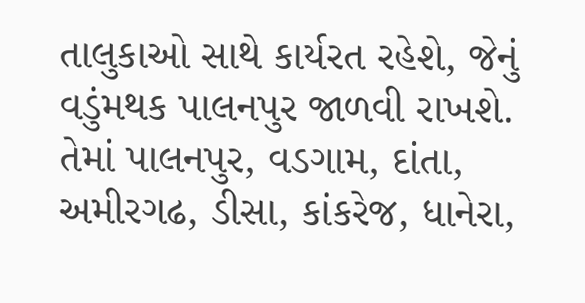તાલુકાઓ સાથે કાર્યરત રહેશે, જેનું વડુંમથક પાલનપુર જાળવી રાખશે. તેમાં પાલનપુર, વડગામ, દાંતા, અમીરગઢ, ડીસા, કાંકરેજ, ધાનેરા,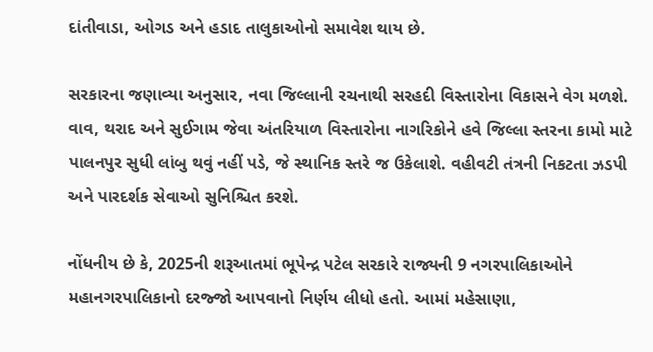દાંતીવાડા, ઓગડ અને હડાદ તાલુકાઓનો સમાવેશ થાય છે.

સરકારના જણાવ્યા અનુસાર, નવા જિલ્લાની રચનાથી સરહદી વિસ્તારોના વિકાસને વેગ મળશે. વાવ, થરાદ અને સુઈગામ જેવા અંતરિયાળ વિસ્તારોના નાગરિકોને હવે જિલ્લા સ્તરના કામો માટે પાલનપુર સુધી લાંબુ થવું નહીં પડે, જે સ્થાનિક સ્તરે જ ઉકેલાશે. વહીવટી તંત્રની નિકટતા ઝડપી અને પારદર્શક સેવાઓ સુનિશ્ચિત કરશે.

નોંધનીય છે કે, 2025ની શરૂઆતમાં ભૂપેન્દ્ર પટેલ સરકારે રાજ્યની 9 નગરપાલિકાઓને મહાનગરપાલિકાનો દરજ્જો આપવાનો નિર્ણય લીધો હતો. આમાં મહેસાણા,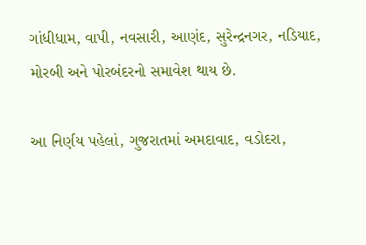ગાંધીધામ, વાપી, નવસારી, આણંદ, સુરેન્દ્રનગર, નડિયાદ, મોરબી અને પોરબંદરનો સમાવેશ થાય છે.

આ નિર્ણય પહેલાં, ગુજરાતમાં અમદાવાદ, વડોદરા,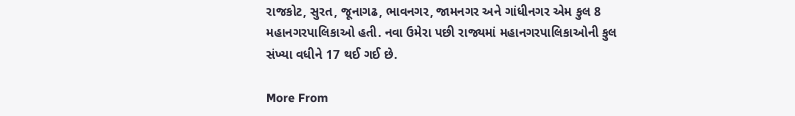રાજકોટ, સુરત, જૂનાગઢ, ભાવનગર, જામનગર અને ગાંધીનગર એમ કુલ 8 મહાનગરપાલિકાઓ હતી. નવા ઉમેરા પછી રાજ્યમાં મહાનગરપાલિકાઓની કુલ સંખ્યા વધીને 17 થઈ ગઈ છે.

More From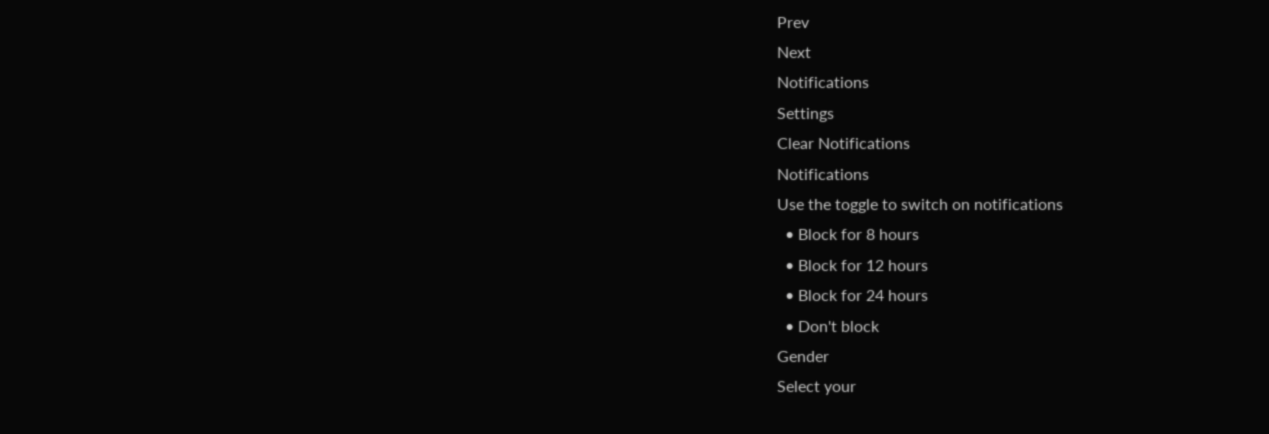Prev
Next
Notifications
Settings
Clear Notifications
Notifications
Use the toggle to switch on notifications
  • Block for 8 hours
  • Block for 12 hours
  • Block for 24 hours
  • Don't block
Gender
Select your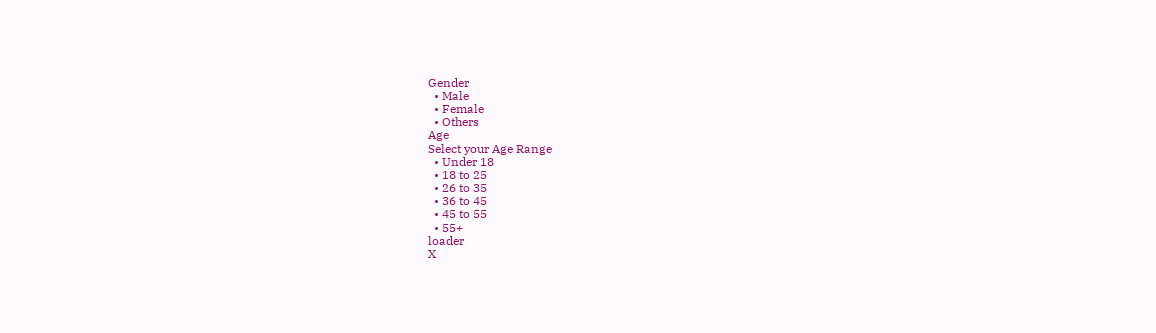Gender
  • Male
  • Female
  • Others
Age
Select your Age Range
  • Under 18
  • 18 to 25
  • 26 to 35
  • 36 to 45
  • 45 to 55
  • 55+
loader
X